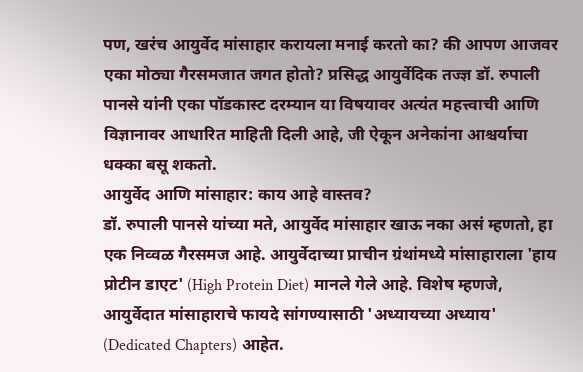पण, खरंच आयुर्वेद मांसाहार करायला मनाई करतो का? की आपण आजवर एका मोठ्या गैरसमजात जगत होतो? प्रसिद्ध आयुर्वेदिक तज्ज्ञ डॉ. रुपाली पानसे यांनी एका पॉडकास्ट दरम्यान या विषयावर अत्यंत महत्त्वाची आणि विज्ञानावर आधारित माहिती दिली आहे, जी ऐकून अनेकांना आश्चर्याचा धक्का बसू शकतो.
आयुर्वेद आणि मांसाहार: काय आहे वास्तव?
डॉ. रुपाली पानसे यांच्या मते, आयुर्वेद मांसाहार खाऊ नका असं म्हणतो, हा एक निव्वळ गैरसमज आहे. आयुर्वेदाच्या प्राचीन ग्रंथांमध्ये मांसाहाराला 'हाय प्रोटीन डाएट' (High Protein Diet) मानले गेले आहे. विशेष म्हणजे, आयुर्वेदात मांसाहाराचे फायदे सांगण्यासाठी 'अध्यायच्या अध्याय' (Dedicated Chapters) आहेत.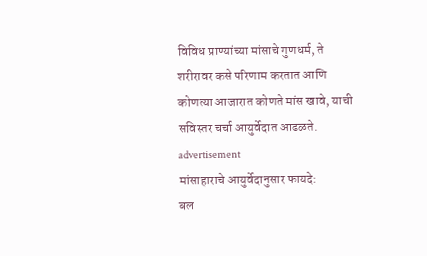विविध प्राण्यांच्या मांसाचे गुणधर्म, ते शरीरावर कसे परिणाम करतात आणि कोणत्या आजारात कोणते मांस खावे, याची सविस्तर चर्चा आयुर्वेदात आढळते.
advertisement
मांसाहाराचे आयुर्वेदानुसार फायदे:
बल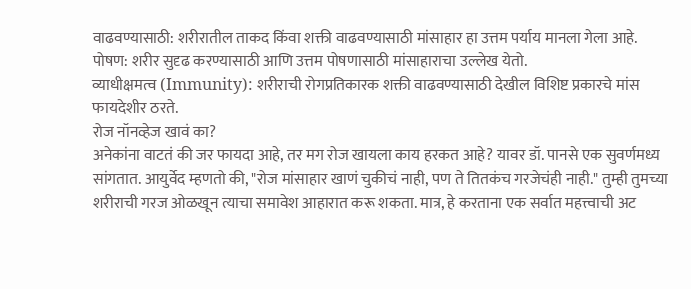वाढवण्यासाठी: शरीरातील ताकद किंवा शक्ती वाढवण्यासाठी मांसाहार हा उत्तम पर्याय मानला गेला आहे.
पोषण: शरीर सुदृढ करण्यासाठी आणि उत्तम पोषणासाठी मांसाहाराचा उल्लेख येतो.
व्याधीक्षमत्व (Immunity): शरीराची रोगप्रतिकारक शक्ती वाढवण्यासाठी देखील विशिष्ट प्रकारचे मांस फायदेशीर ठरते.
रोज नॉनव्हेज खावं का?
अनेकांना वाटतं की जर फायदा आहे, तर मग रोज खायला काय हरकत आहे? यावर डॉ. पानसे एक सुवर्णमध्य सांगतात. आयुर्वेद म्हणतो की, "रोज मांसाहार खाणं चुकीचं नाही, पण ते तितकंच गरजेचंही नाही." तुम्ही तुमच्या शरीराची गरज ओळखून त्याचा समावेश आहारात करू शकता. मात्र, हे करताना एक सर्वात महत्त्वाची अट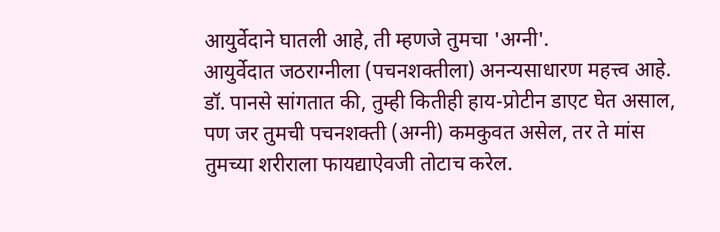आयुर्वेदाने घातली आहे, ती म्हणजे तुमचा 'अग्नी'.
आयुर्वेदात जठराग्नीला (पचनशक्तीला) अनन्यसाधारण महत्त्व आहे. डॉ. पानसे सांगतात की, तुम्ही कितीही हाय-प्रोटीन डाएट घेत असाल, पण जर तुमची पचनशक्ती (अग्नी) कमकुवत असेल, तर ते मांस तुमच्या शरीराला फायद्याऐवजी तोटाच करेल.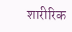शारीरिक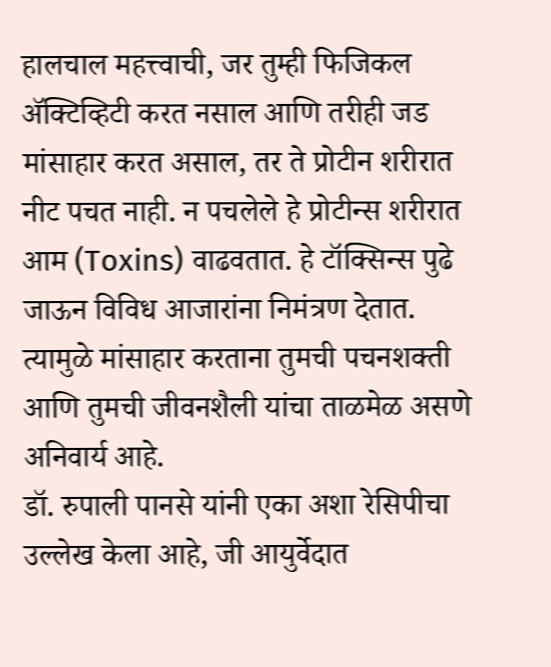हालचाल महत्त्वाची, जर तुम्ही फिजिकल ॲक्टिव्हिटी करत नसाल आणि तरीही जड मांसाहार करत असाल, तर ते प्रोटीन शरीरात नीट पचत नाही. न पचलेले हे प्रोटीन्स शरीरात आम (Toxins) वाढवतात. हे टॉक्सिन्स पुढे जाऊन विविध आजारांना निमंत्रण देतात. त्यामुळे मांसाहार करताना तुमची पचनशक्ती आणि तुमची जीवनशैली यांचा ताळमेळ असणे अनिवार्य आहे.
डॉ. रुपाली पानसे यांनी एका अशा रेसिपीचा उल्लेख केला आहे, जी आयुर्वेदात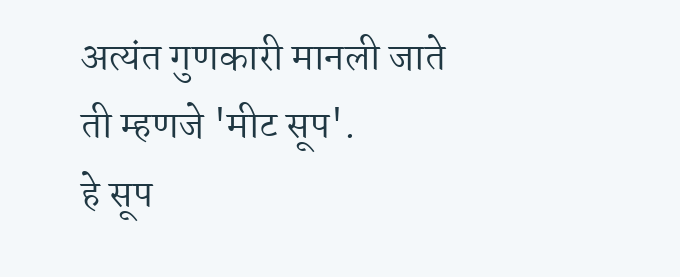अत्यंत गुणकारी मानली जाते ती म्हणजे 'मीट सूप'.
हे सूप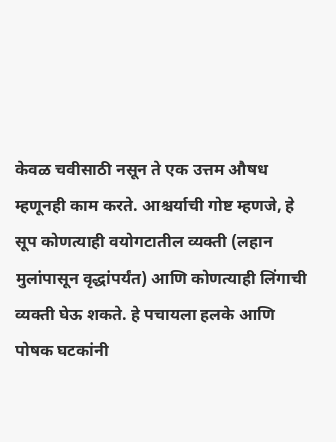केवळ चवीसाठी नसून ते एक उत्तम औषध म्हणूनही काम करते. आश्चर्याची गोष्ट म्हणजे, हे सूप कोणत्याही वयोगटातील व्यक्ती (लहान मुलांपासून वृद्धांपर्यंत) आणि कोणत्याही लिंगाची व्यक्ती घेऊ शकते. हे पचायला हलके आणि पोषक घटकांनी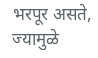भरपूर असते, ज्यामुळे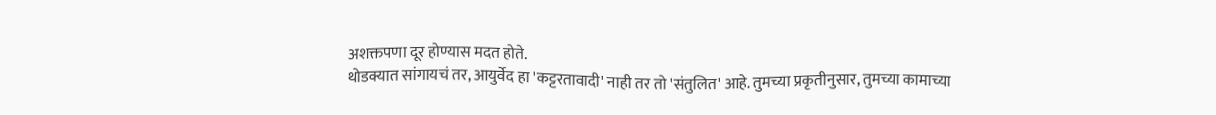अशक्तपणा दूर होण्यास मदत होते.
थोडक्यात सांगायचं तर, आयुर्वेद हा 'कट्टरतावादी' नाही तर तो 'संतुलित' आहे. तुमच्या प्रकृतीनुसार, तुमच्या कामाच्या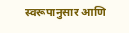स्वरूपानुसार आणि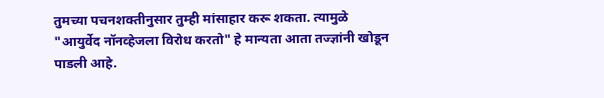तुमच्या पचनशक्तीनुसार तुम्ही मांसाहार करू शकता. त्यामुळे "आयुर्वेद नॉनव्हेजला विरोध करतो" हे मान्यता आता तज्ज्ञांनी खोडून पाडली आहे.